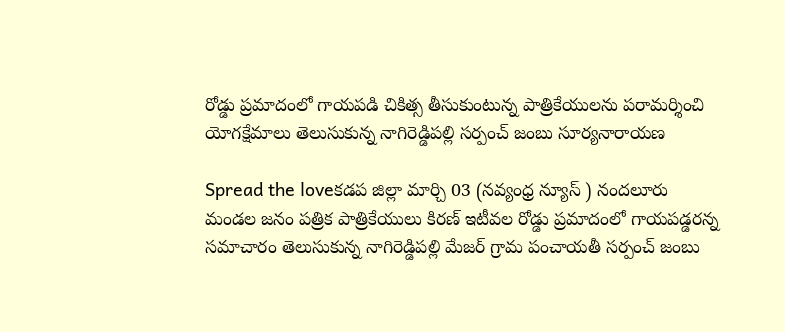రోడ్డు ప్రమాదంలో గాయపడి చికిత్స తీసుకుంటున్న పాత్రికేయులను పరామర్శించి యోగక్షేమాలు తెలుసుకున్న నాగిరెడ్డిపల్లి సర్పంచ్ జంబు సూర్యనారాయణ

Spread the loveకడప జిల్లా మార్చి 03 (నవ్యంధ్ర న్యూస్ ) నందలూరు మండల జనం పత్రిక పాత్రికేయులు కిరణ్ ఇటీవల రోడ్డు ప్రమాదంలో గాయపడ్డరన్న సమాచారం తెలుసుకున్న నాగిరెడ్డిపల్లి మేజర్ గ్రామ పంచాయతీ సర్పంచ్ జంబు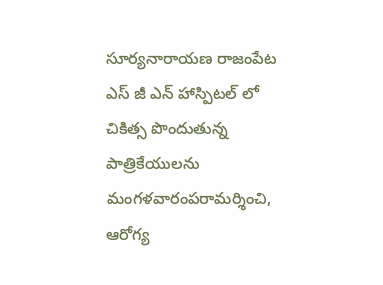సూర్యనారాయణ రాజంపేట ఎస్ జీ ఎన్ హాస్పిటల్ లో చికిత్స పొందుతున్న పాత్రికేయులను మంగళవారంపరామర్శించి, ఆరోగ్య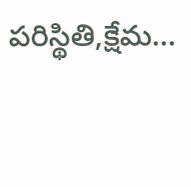పరిస్థితి,క్షేమ…